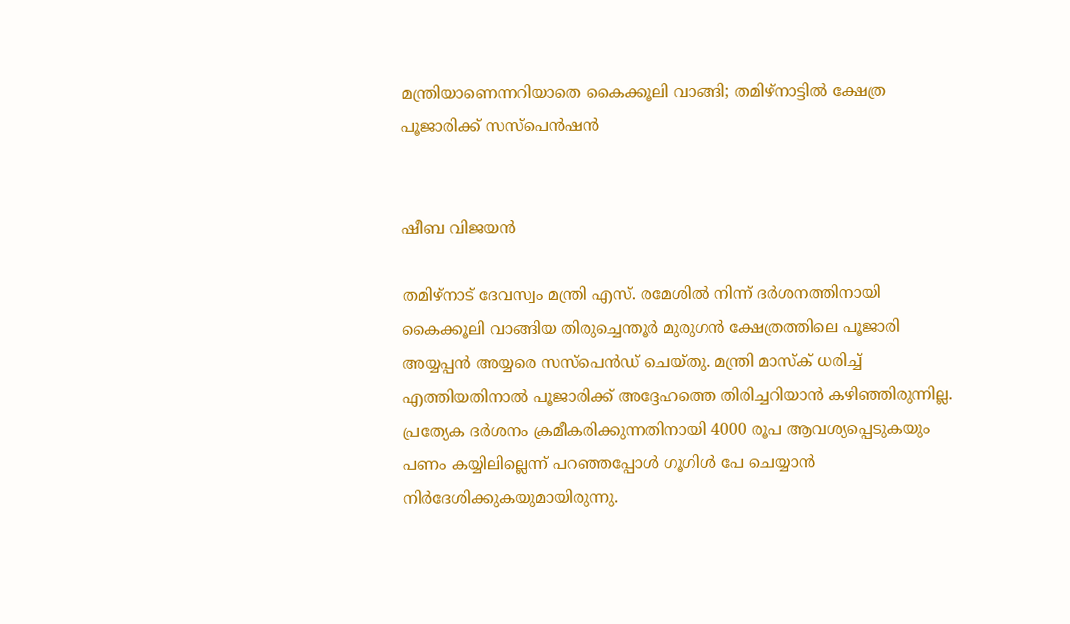മന്ത്രിയാണെന്നറിയാതെ കൈക്കൂലി വാങ്ങി; തമിഴ്‌നാട്ടിൽ ക്ഷേത്ര പൂജാരിക്ക് സസ്‌പെൻഷൻ


ഷീബ വിജയൻ

തമിഴ്‌നാട് ദേവസ്വം മന്ത്രി എസ്. രമേശിൽ നിന്ന് ദർശനത്തിനായി കൈക്കൂലി വാങ്ങിയ തിരുച്ചെന്തൂർ മുരുഗൻ ക്ഷേത്രത്തിലെ പൂജാരി അയ്യപ്പൻ അയ്യരെ സസ്‌പെൻഡ് ചെയ്തു. മന്ത്രി മാസ്‌ക് ധരിച്ച് എത്തിയതിനാൽ പൂജാരിക്ക് അദ്ദേഹത്തെ തിരിച്ചറിയാൻ കഴിഞ്ഞിരുന്നില്ല. പ്രത്യേക ദർശനം ക്രമീകരിക്കുന്നതിനായി 4000 രൂപ ആവശ്യപ്പെടുകയും പണം കയ്യിലില്ലെന്ന് പറഞ്ഞപ്പോൾ ഗൂഗിൾ പേ ചെയ്യാൻ നിർദേശിക്കുകയുമായിരുന്നു.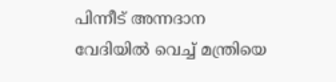പിന്നീട് അന്നദാന വേദിയിൽ വെച്ച് മന്ത്രിയെ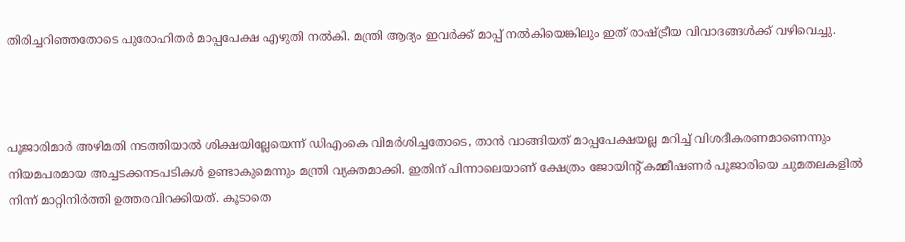തിരിച്ചറിഞ്ഞതോടെ പുരോഹിതർ മാപ്പപേക്ഷ എഴുതി നൽകി. മന്ത്രി ആദ്യം ഇവർക്ക് മാപ്പ് നൽകിയെങ്കിലും ഇത് രാഷ്ട്രീയ വിവാദങ്ങൾക്ക് വഴിവെച്ചു.



പൂജാരിമാർ അഴിമതി നടത്തിയാൽ ശിക്ഷയില്ലേയെന്ന് ഡിഎംകെ വിമർശിച്ചതോടെ, താൻ വാങ്ങിയത് മാപ്പപേക്ഷയല്ല മറിച്ച് വിശദീകരണമാണെന്നും നിയമപരമായ അച്ചടക്കനടപടികൾ ഉണ്ടാകുമെന്നും മന്ത്രി വ്യക്തമാക്കി. ഇതിന് പിന്നാലെയാണ് ക്ഷേത്രം ജോയിന്റ് കമ്മീഷണർ പൂജാരിയെ ചുമതലകളിൽ നിന്ന് മാറ്റിനിർത്തി ഉത്തരവിറക്കിയത്. കൂടാതെ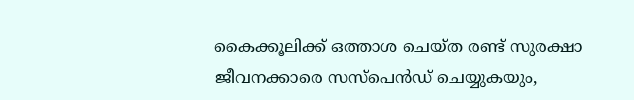കൈക്കൂലിക്ക് ഒത്താശ ചെയ്ത രണ്ട് സുരക്ഷാ ജീവനക്കാരെ സസ്‌പെൻഡ് ചെയ്യുകയും,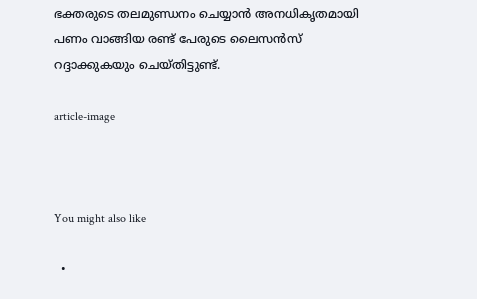ഭക്തരുടെ തലമുണ്ഡനം ചെയ്യാൻ അനധികൃതമായി പണം വാങ്ങിയ രണ്ട് പേരുടെ ലൈസൻസ് റദ്ദാക്കുകയും ചെയ്തിട്ടുണ്ട്.

article-image



You might also like

  •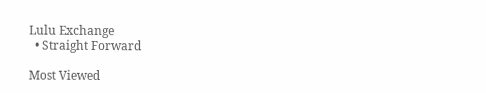Lulu Exchange
  • Straight Forward

Most Viewed